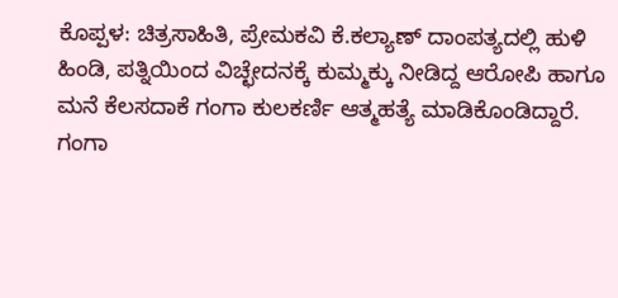ಕೊಪ್ಪಳ: ಚಿತ್ರಸಾಹಿತಿ, ಪ್ರೇಮಕವಿ ಕೆ.ಕಲ್ಯಾಣ್ ದಾಂಪತ್ಯದಲ್ಲಿ ಹುಳಿ ಹಿಂಡಿ, ಪತ್ನಿಯಿಂದ ವಿಚ್ಛೇದನಕ್ಕೆ ಕುಮ್ಮಕ್ಕು ನೀಡಿದ್ದ ಆರೋಪಿ ಹಾಗೂ ಮನೆ ಕೆಲಸದಾಕೆ ಗಂಗಾ ಕುಲಕರ್ಣಿ ಆತ್ಮಹತ್ಯೆ ಮಾಡಿಕೊಂಡಿದ್ದಾರೆ.
ಗಂಗಾ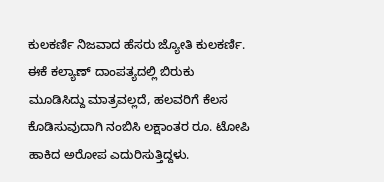ಕುಲಕರ್ಣಿ ನಿಜವಾದ ಹೆಸರು ಜ್ಯೋತಿ ಕುಲಕರ್ಣಿ. ಈಕೆ ಕಲ್ಯಾಣ್ ದಾಂಪತ್ಯದಲ್ಲಿ ಬಿರುಕು ಮೂಡಿಸಿದ್ದು ಮಾತ್ರವಲ್ಲದೆ, ಹಲವರಿಗೆ ಕೆಲಸ ಕೊಡಿಸುವುದಾಗಿ ನಂಬಿಸಿ ಲಕ್ಷಾಂತರ ರೂ. ಟೋಪಿ ಹಾಕಿದ ಅರೋಪ ಎದುರಿಸುತ್ತಿದ್ದಳು.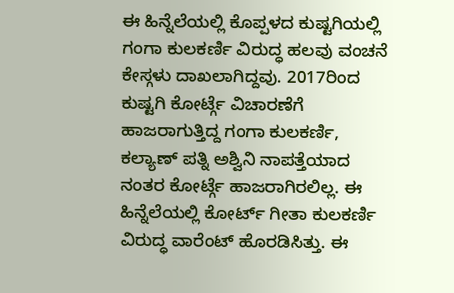ಈ ಹಿನ್ನೆಲೆಯಲ್ಲಿ ಕೊಪ್ಪಳದ ಕುಷ್ಟಗಿಯಲ್ಲಿ ಗಂಗಾ ಕುಲಕರ್ಣಿ ವಿರುದ್ಧ ಹಲವು ವಂಚನೆ ಕೇಸ್ಗಳು ದಾಖಲಾಗಿದ್ದವು. 2017ರಿಂದ ಕುಷ್ಟಗಿ ಕೋರ್ಟ್ಗೆ ವಿಚಾರಣೆಗೆ ಹಾಜರಾಗುತ್ತಿದ್ದ ಗಂಗಾ ಕುಲಕರ್ಣಿ, ಕಲ್ಯಾಣ್ ಪತ್ನಿ ಅಶ್ವಿನಿ ನಾಪತ್ತೆಯಾದ ನಂತರ ಕೋರ್ಟ್ಗೆ ಹಾಜರಾಗಿರಲಿಲ್ಲ. ಈ ಹಿನ್ನೆಲೆಯಲ್ಲಿ ಕೋರ್ಟ್ ಗೀತಾ ಕುಲಕರ್ಣಿ ವಿರುದ್ಧ ವಾರೆಂಟ್ ಹೊರಡಿಸಿತ್ತು. ಈ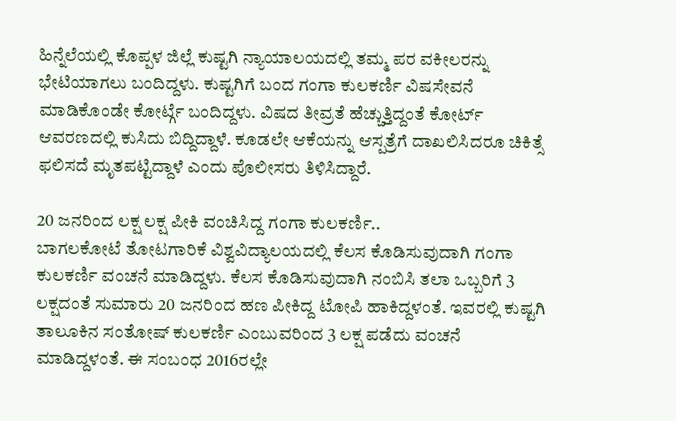ಹಿನ್ನೆಲೆಯಲ್ಲಿ ಕೊಪ್ಪಳ ಜಿಲ್ಲೆ ಕುಷ್ಟಗಿ ನ್ಯಾಯಾಲಯದಲ್ಲಿ ತಮ್ಮ ಪರ ವಕೀಲರನ್ನು ಭೇಟಿಯಾಗಲು ಬಂದಿದ್ದಳು. ಕುಷ್ಟಗಿಗೆ ಬಂದ ಗಂಗಾ ಕುಲಕರ್ಣಿ ವಿಷಸೇವನೆ ಮಾಡಿಕೊಂಡೇ ಕೋರ್ಟ್ಗೆ ಬಂದಿದ್ದಳು. ವಿಷದ ತೀವ್ರತೆ ಹೆಚ್ಚುತ್ತಿದ್ದಂತೆ ಕೋರ್ಟ್ ಆವರಣದಲ್ಲಿ ಕುಸಿದು ಬಿದ್ದಿದ್ದಾಳೆ. ಕೂಡಲೇ ಆಕೆಯನ್ನು ಆಸ್ಪತ್ರೆಗೆ ದಾಖಲಿಸಿದರೂ ಚಿಕಿತ್ಸೆ ಫಲಿಸದೆ ಮೃತಪಟ್ಟಿದ್ದಾಳೆ ಎಂದು ಪೊಲೀಸರು ತಿಳಿಸಿದ್ದಾರೆ.

20 ಜನರಿಂದ ಲಕ್ಷ ಲಕ್ಷ ಪೀಕಿ ವಂಚಿಸಿದ್ದ ಗಂಗಾ ಕುಲಕರ್ಣಿ..
ಬಾಗಲಕೋಟೆ ತೋಟಗಾರಿಕೆ ವಿಶ್ವವಿದ್ಯಾಲಯದಲ್ಲಿ ಕೆಲಸ ಕೊಡಿಸುವುದಾಗಿ ಗಂಗಾ ಕುಲಕರ್ಣಿ ವಂಚನೆ ಮಾಡಿದ್ದಳು. ಕೆಲಸ ಕೊಡಿಸುವುದಾಗಿ ನಂಬಿಸಿ ತಲಾ ಒಬ್ಬರಿಗೆ 3 ಲಕ್ಷದಂತೆ ಸುಮಾರು 20 ಜನರಿಂದ ಹಣ ಪೀಕಿದ್ದ ಟೋಪಿ ಹಾಕಿದ್ದಳಂತೆ. ಇವರಲ್ಲಿ ಕುಷ್ಟಗಿ ತಾಲೂಕಿನ ಸಂತೋಷ್ ಕುಲಕರ್ಣಿ ಎಂಬುವರಿಂದ 3 ಲಕ್ಷ ಪಡೆದು ವಂಚನೆ ಮಾಡಿದ್ದಳಂತೆ. ಈ ಸಂಬಂಧ 2016ರಲ್ಲೇ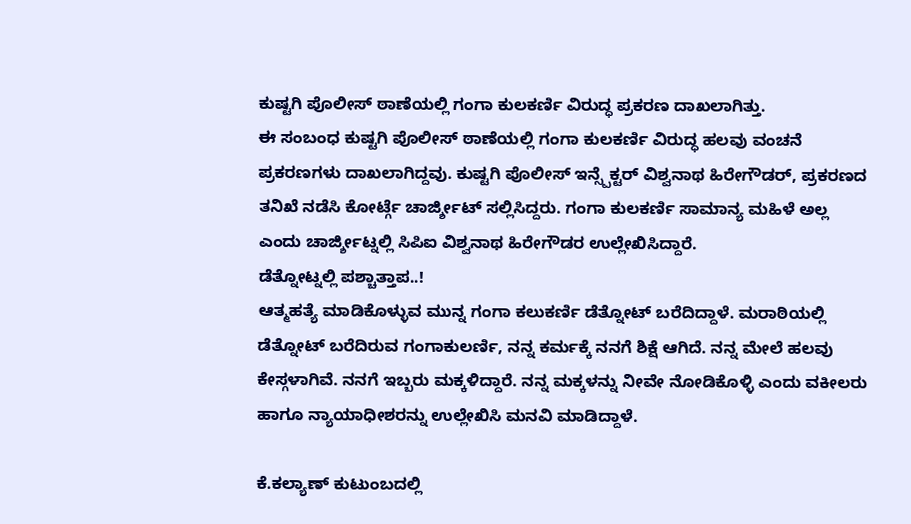ಕುಷ್ಟಗಿ ಪೊಲೀಸ್ ಠಾಣೆಯಲ್ಲಿ ಗಂಗಾ ಕುಲಕರ್ಣಿ ವಿರುದ್ಧ ಪ್ರಕರಣ ದಾಖಲಾಗಿತ್ತು.
ಈ ಸಂಬಂಧ ಕುಷ್ಟಗಿ ಪೊಲೀಸ್ ಠಾಣೆಯಲ್ಲಿ ಗಂಗಾ ಕುಲಕರ್ಣಿ ವಿರುದ್ಧ ಹಲವು ವಂಚನೆ ಪ್ರಕರಣಗಳು ದಾಖಲಾಗಿದ್ದವು. ಕುಷ್ಟಗಿ ಪೊಲೀಸ್ ಇನ್ಸ್ಪೆಕ್ಟರ್ ವಿಶ್ವನಾಥ ಹಿರೇಗೌಡರ್, ಪ್ರಕರಣದ ತನಿಖೆ ನಡೆಸಿ ಕೋರ್ಟ್ಗೆ ಚಾರ್ಜ್ಶೀಟ್ ಸಲ್ಲಿಸಿದ್ದರು. ಗಂಗಾ ಕುಲಕರ್ಣಿ ಸಾಮಾನ್ಯ ಮಹಿಳೆ ಅಲ್ಲ ಎಂದು ಚಾರ್ಜ್ಶೀಟ್ನಲ್ಲಿ ಸಿಪಿಐ ವಿಶ್ವನಾಥ ಹಿರೇಗೌಡರ ಉಲ್ಲೇಖಿಸಿದ್ದಾರೆ.
ಡೆತ್ನೋಟ್ನಲ್ಲಿ ಪಶ್ಚಾತ್ತಾಪ..!
ಆತ್ಮಹತ್ಯೆ ಮಾಡಿಕೊಳ್ಳುವ ಮುನ್ನ ಗಂಗಾ ಕಲುಕರ್ಣಿ ಡೆತ್ನೋಟ್ ಬರೆದಿದ್ದಾಳೆ. ಮರಾಠಿಯಲ್ಲಿ ಡೆತ್ನೋಟ್ ಬರೆದಿರುವ ಗಂಗಾಕುಲರ್ಣಿ, ನನ್ನ ಕರ್ಮಕ್ಕೆ ನನಗೆ ಶಿಕ್ಷೆ ಆಗಿದೆ. ನನ್ನ ಮೇಲೆ ಹಲವು ಕೇಸ್ಗಳಾಗಿವೆ. ನನಗೆ ಇಬ್ಬರು ಮಕ್ಕಳಿದ್ದಾರೆ. ನನ್ನ ಮಕ್ಕಳನ್ನು ನೀವೇ ನೋಡಿಕೊಳ್ಳಿ ಎಂದು ವಕೀಲರು ಹಾಗೂ ನ್ಯಾಯಾಧೀಶರನ್ನು ಉಲ್ಲೇಖಿಸಿ ಮನವಿ ಮಾಡಿದ್ದಾಳೆ.

ಕೆ.ಕಲ್ಯಾಣ್ ಕುಟುಂಬದಲ್ಲಿ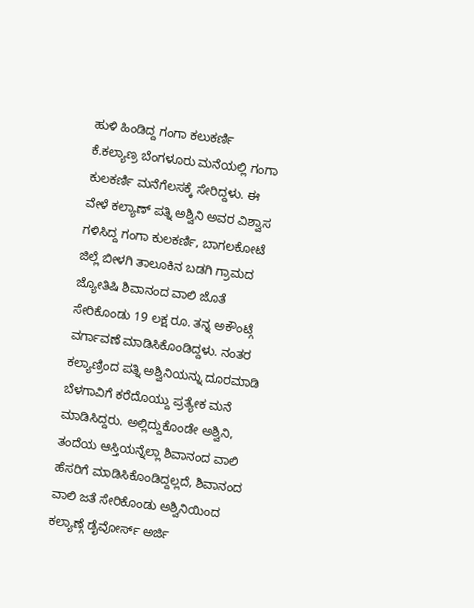ಹುಳಿ ಹಿಂಡಿದ್ದ ಗಂಗಾ ಕಲುಕರ್ಣಿ
ಕೆ.ಕಲ್ಯಾಣ್ರ ಬೆಂಗಳೂರು ಮನೆಯಲ್ಲಿ ಗಂಗಾ ಕುಲಕರ್ಣಿ ಮನೆಗೆಲಸಕ್ಕೆ ಸೇರಿದ್ದಳು. ಈ ವೇಳೆ ಕಲ್ಯಾಣ್ ಪತ್ನಿ ಅಶ್ವಿನಿ ಅವರ ವಿಶ್ವಾಸ ಗಳಿಸಿದ್ದ ಗಂಗಾ ಕುಲಕರ್ಣಿ, ಬಾಗಲಕೋಟೆ ಜಿಲ್ಲೆ ಬೀಳಗಿ ತಾಲೂಕಿನ ಬಡಗಿ ಗ್ರಾಮದ ಜ್ಯೋತಿಷಿ ಶಿವಾನಂದ ವಾಲಿ ಜೊತೆ ಸೇರಿಕೊಂಡು 19 ಲಕ್ಷ ರೂ. ತನ್ನ ಅಕೌಂಟ್ಗೆ ವರ್ಗಾವಣೆ ಮಾಡಿಸಿಕೊಂಡಿದ್ದಳು. ನಂತರ ಕಲ್ಯಾಣ್ರಿಂದ ಪತ್ನಿ ಅಶ್ವಿನಿಯನ್ನು ದೂರಮಾಡಿ ಬೆಳಗಾವಿಗೆ ಕರೆದೊಯ್ದು ಪ್ರತ್ಯೇಕ ಮನೆ ಮಾಡಿಸಿದ್ದರು. ಅಲ್ಲಿದ್ದುಕೊಂಡೇ ಅಶ್ವಿನಿ, ತಂದೆಯ ಆಸ್ತಿಯನ್ನೆಲ್ಲಾ ಶಿವಾನಂದ ವಾಲಿ ಹೆಸರಿಗೆ ಮಾಡಿಸಿಕೊಂಡಿದ್ದಲ್ಲದೆ, ಶಿವಾನಂದ ವಾಲಿ ಜತೆ ಸೇರಿಕೊಂಡು ಅಶ್ವಿನಿಯಿಂದ ಕಲ್ಯಾಣ್ಗೆ ಡೈವೋರ್ಸ್ ಅರ್ಜಿ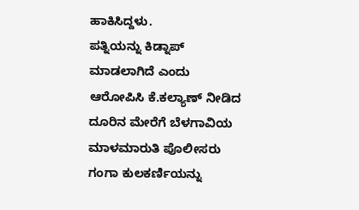ಹಾಕಿಸಿದ್ದಳು.
ಪತ್ನಿಯನ್ನು ಕಿಡ್ನಾಪ್ ಮಾಡಲಾಗಿದೆ ಎಂದು ಆರೋಪಿಸಿ ಕೆ.ಕಲ್ಯಾಣ್ ನೀಡಿದ ದೂರಿನ ಮೇರೆಗೆ ಬೆಳಗಾವಿಯ ಮಾಳಮಾರುತಿ ಪೊಲೀಸರು ಗಂಗಾ ಕುಲಕರ್ಣಿಯನ್ನು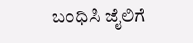ಬಂಧಿಸಿ ಜೈಲಿಗೆ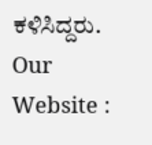ಕಳಿಸಿದ್ದರು.
Our Website :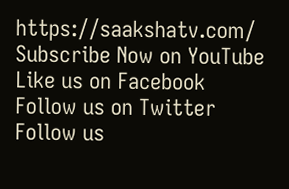https://saakshatv.com/
Subscribe Now on YouTube
Like us on Facebook
Follow us on Twitter
Follow us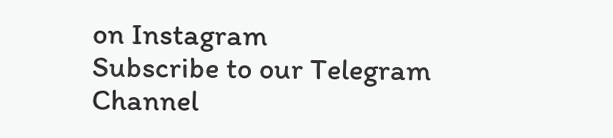on Instagram
Subscribe to our Telegram Channel